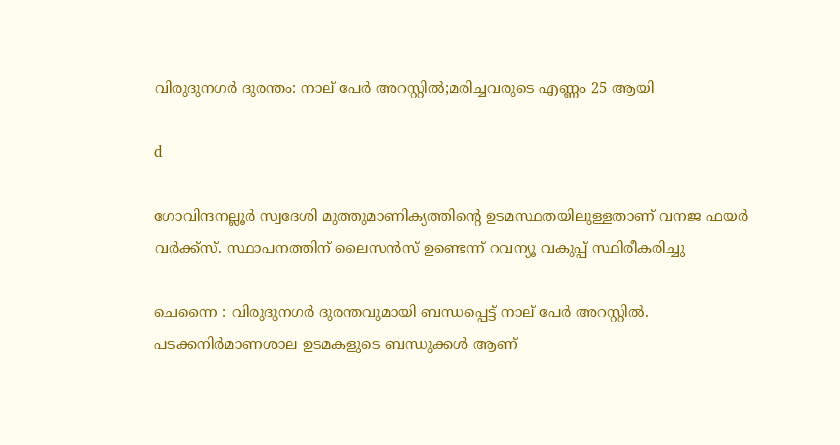വിരുദുനഗര്‍ ദുരന്തം: നാല് പേര്‍ അറസ്റ്റില്‍;മരിച്ചവരുടെ എണ്ണം 25 ആയി

d

ഗോവിന്ദനല്ലൂര്‍ സ്വദേശി മുത്തുമാണിക്യത്തിന്റെ ഉടമസ്ഥതയിലുള്ളതാണ് വനജ ഫയര്‍ വര്‍ക്ക്‌സ്. സ്ഥാപനത്തിന് ലൈസന്‍സ് ഉണ്ടെന്ന് റവന്യൂ വകുപ്പ് സ്ഥിരീകരിച്ചു

ചെന്നൈ : വിരുദുനഗർ ദുരന്തവുമായി ബന്ധപ്പെട്ട് നാല് പേർ അറസ്റ്റില്‍. പടക്കനിർമാണശാല ഉടമകളുടെ ബന്ധുക്കള്‍ ആണ്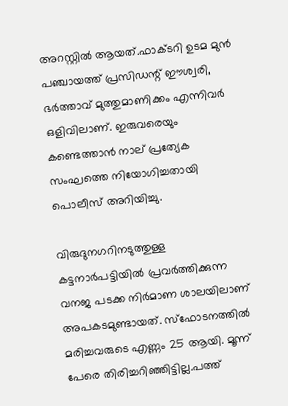അറസ്റ്റില്‍ ആയത്.ഫാക്ടറി ഉടമ മുൻ പഞ്ചായത്ത്‌ പ്രസിഡന്റ് ഈശ്വരി, ഭർത്താവ് മുത്തുമാണിക്കം എന്നിവർ ഒളിവിലാണ്. ഇരുവരെയും കണ്ടെത്താൻ നാല് പ്രത്യേക സംഘത്തെ നിയോഗിച്ചതായി പൊലീസ് അറിയിച്ചു.

വിരുദുനഗറിനടുത്തുള്ള കട്ടനാർപട്ടിയില്‍ പ്രവർത്തിക്കുന്ന വനജ പടക്ക നിർമാണ ശാലയിലാണ് അപകടമുണ്ടായത്. സ്ഫോടനത്തില്‍ മരിച്ചവരുടെ എണ്ണം 25 ആയി. മൂന്ന് പേരെ തിരിച്ചറിഞ്ഞിട്ടില്ല.പത്ത്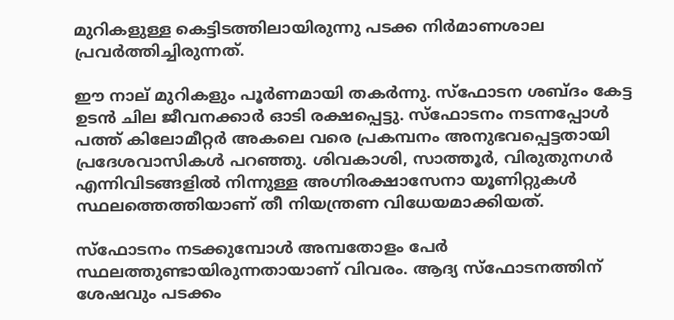മുറികളുള്ള കെട്ടിടത്തിലായിരുന്നു പടക്ക നിര്‍മാണശാല പ്രവര്‍ത്തിച്ചിരുന്നത്.

ഈ നാല് മുറികളും പൂര്‍ണമായി തകര്‍ന്നു. സ്ഫോടന ശബ്ദം കേട്ട ഉടൻ ചില ജീവനക്കാർ ഓടി രക്ഷപ്പെട്ടു. സ്ഫോടനം നടന്നപ്പോള്‍ പത്ത് കിലോമീറ്റർ അകലെ വരെ പ്രകമ്പനം അനുഭവപ്പെട്ടതായി പ്രദേശവാസികള്‍ പറഞ്ഞു. ശിവകാശി, സാത്തൂർ, വിരുതുനഗർ എന്നിവിടങ്ങളില്‍ നിന്നുള്ള അഗ്നിരക്ഷാസേനാ യൂണിറ്റുകള്‍ സ്ഥലത്തെത്തിയാണ് തീ നിയന്ത്രണ വിധേയമാക്കിയത്.

സ്ഫോടനം നടക്കുമ്പോള്‍ അമ്പതോളം പേർ സ്ഥലത്തുണ്ടായിരുന്നതായാണ് വിവരം. ആദ്യ സ്ഫോടനത്തിന് ശേഷവും പടക്കം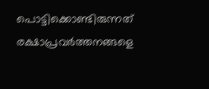പൊട്ടിക്കൊണ്ടിരുന്നത് രക്ഷാപ്രവർത്തനങ്ങളെ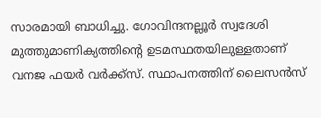സാരമായി ബാധിച്ചു. ഗോവിന്ദനല്ലൂര്‍ സ്വദേശി മുത്തുമാണിക്യത്തിന്റെ ഉടമസ്ഥതയിലുള്ളതാണ് വനജ ഫയര്‍ വര്‍ക്ക്‌സ്. സ്ഥാപനത്തിന് ലൈസന്‍സ്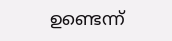ഉണ്ടെന്ന്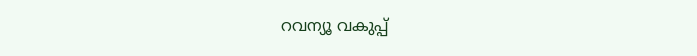റവന്യൂ വകുപ്പ്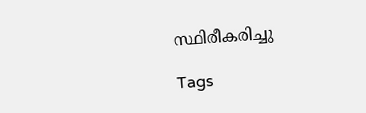സ്ഥിരീകരിച്ചു

Tags